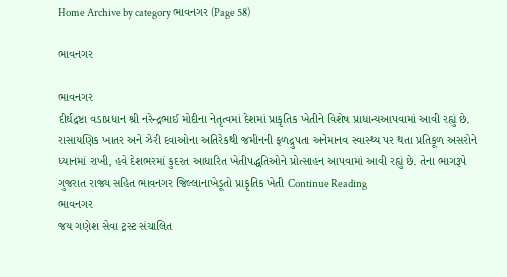Home Archive by category ભાવનગર (Page 58)

ભાવનગર

ભાવનગર
દીર્ઘદ્રષ્ટા વડાપ્રધાન શ્રી નરેન્દ્રભાઈ મોદીના નેતૃત્વમાં દેશમાં પ્રાકૃતિક ખેતીને વિશેષ પ્રાધાન્યઆપવામાં આવી રહ્યું છે. રાસાયણિક ખાતર અને ઝેરી દવાઓના અતિરેકથી જમીનની ફળદ્રુપતા અનેમાનવ સ્વાસ્થ્ય પર થતા પ્રતિકૂળ અસરોને ધ્યાનમાં રાખી, હવે દેશભરમાં કુદરત આધારિત ખેતીપદ્ધતિઓને પ્રોત્સાહન આપવામાં આવી રહ્યું છે. તેના ભાગરૂપે ગુજરાત રાજ્ય સહિત ભાવનગર જિલ્લાનાખેડૂતો પ્રાકૃતિક ખેતી Continue Reading
ભાવનગર
જય ગણેશ સેવા ટ્રસ્ટ સંચાલિત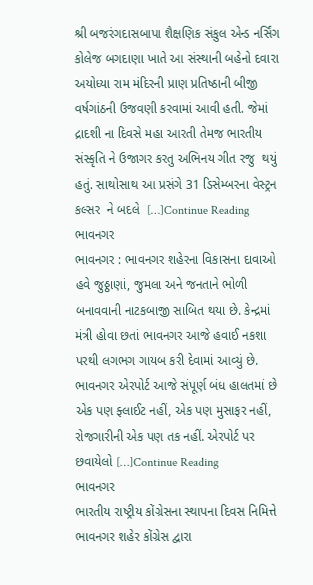શ્રી બજરંગદાસબાપા શૈક્ષણિક સંકુલ એન્ડ નર્સિંગ કોલેજ બગદાણા ખાતે આ સંસ્થાની બહેનો દવારા અયોધ્યા રામ મંદિરની પ્રાણ પ્રતિષ્ઠાની બીજી વર્ષગાંઠની ઉજવણી કરવામાં આવી હતી. જેમાં  દ્રાદશી ના દિવસે મહા આરતી તેમજ ભારતીય સંસ્કૃતિ ને ઉજાગર કરતુ અભિનય ગીત રજુ  થયું હતું. સાથોસાથ આ પ્રસંગે 31 ડિસેમ્બરના વેસ્ટ્રન કલ્સર  ને બદલે  […]Continue Reading
ભાવનગર
ભાવનગર : ભાવનગર શહેરના વિકાસના દાવાઓ હવે જુઠ્ઠાણાં, જુમલા અને જનતાને ભોળી બનાવવાની નાટકબાજી સાબિત થયા છે. કેન્દ્રમાં મંત્રી હોવા છતાં ભાવનગર આજે હવાઈ નકશા પરથી લગભગ ગાયબ કરી દેવામાં આવ્યું છે. ભાવનગર એરપોર્ટ આજે સંપૂર્ણ બંધ હાલતમાં છે એક પણ ફ્લાઈટ નહીં, એક પણ મુસાફર નહીં, રોજગારીની એક પણ તક નહીં. એરપોર્ટ પર છવાયેલો […]Continue Reading
ભાવનગર
ભારતીય રાષ્ટ્રીય કોંગ્રેસના સ્થાપના દિવસ નિમિત્તે ભાવનગર શહેર કોંગ્રેસ દ્વારા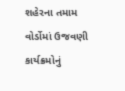શહેરના તમામ વોર્ડોમાં ઉજવણી કાર્યક્રમોનું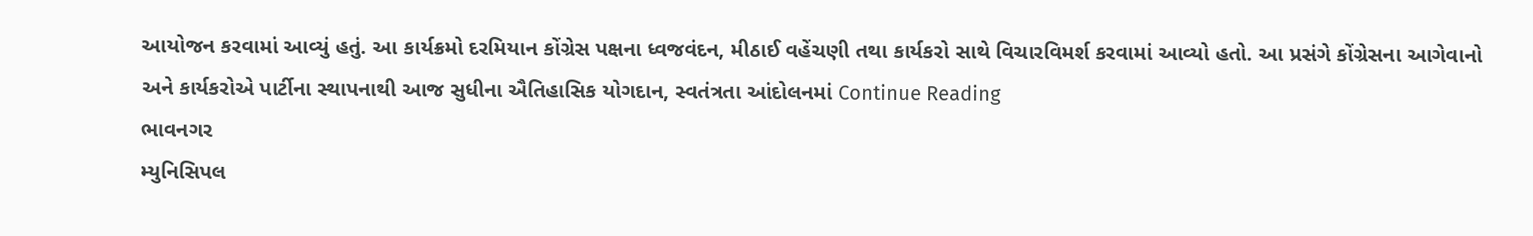આયોજન કરવામાં આવ્યું હતું. આ કાર્યક્રમો દરમિયાન કોંગ્રેસ પક્ષના ધ્વજવંદન, મીઠાઈ વહેંચણી તથા કાર્યકરો સાથે વિચારવિમર્શ કરવામાં આવ્યો હતો. આ પ્રસંગે કોંગ્રેસના આગેવાનો અને કાર્યકરોએ પાર્ટીના સ્થાપનાથી આજ સુધીના ઐતિહાસિક યોગદાન, સ્વતંત્રતા આંદોલનમાં Continue Reading
ભાવનગર
મ્યુનિસિપલ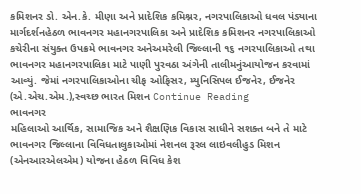કમિશનર ડો. એન.કે. મીણા અને પ્રાદેશિક કમિશ્નર, નગરપાલિકાઓ ધવલ પંડ્યાના માર્ગદર્શનહેઠળ ભાવનગર મહાનગરપાલિકા અને પ્રાદેશિક કમિશનર નગરપાલિકાઓ કચેરીના સંયુક્ત ઉપક્રમે ભાવનગર અનેઅમરેલી જિલ્લાની ૧૬ નગરપાલિકાઓ તથા ભાવનગર મહાનગરપાલિકા માટે પાણી પુરવઠા અંગેની તાલીમનુંઆયોજન કરવામાં આવ્યું. જેમાં નગરપાલિકાઓના ચીફ ઓફિસર, મ્યુનિસિપલ ઈજનેર, ઈજનેર (એ.એચ.એમ.),સ્વચ્છ ભારત મિશન Continue Reading
ભાવનગર
મહિલાઓ આર્થિક, સામાજિક અને શૈક્ષણિક વિકાસ સાધીને સશક્ત બને તે માટે ભાવનગર જિલ્લાના વિવિધતાલુકાઓમાં નેશનલ રૂરલ લાઇવલીહુડ મિશન (એનઆરએલએમ) યોજના હેઠળ વિવિધ કેશ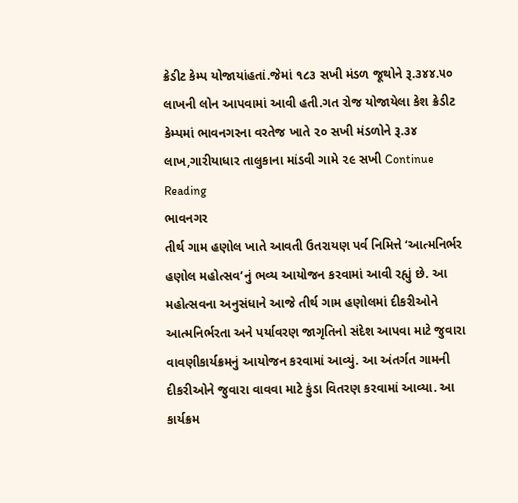ક્રેડીટ કેમ્પ યોજાયાંહતાં.જેમાં ૧૮૩ સખી મંડળ જૂથોને રૂ‌.૩૪૪.૫૦ લાખની લોન આપવામાં આવી હતી.ગત રોજ યોજાયેલા કેશ ક્રેડીટ કેમ્પમાં ભાવનગરના વરતેજ ખાતે ૨૦ સખી મંડળોને રૂ‌.૩૪‌ લાખ,ગારીયાધાર‌ તાલુકાના માંડવી ગામે ૨૯ સખી Continue Reading
ભાવનગર
તીર્થ ગામ હણોલ ખાતે આવતી ઉતરાયણ પર્વ નિમિત્તે ‘આત્મનિર્ભર હણોલ મહોત્સવ’નું ભવ્ય આયોજન કરવામાં આવી રહ્યું છે. આ મહોત્સવના અનુસંધાને આજે તીર્થ ગામ હણોલમાં દીકરીઓને આત્મનિર્ભરતા અને પર્યાવરણ જાગૃતિનો સંદેશ આપવા માટે જુવારા વાવણીકાર્યક્રમનું આયોજન કરવામાં આવ્યું. આ અંતર્ગત ગામની દીકરીઓને જુવારા વાવવા માટે કુંડા વિતરણ કરવામાં આવ્યા. આ કાર્યક્રમ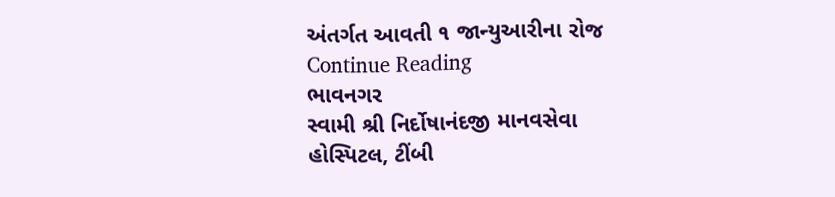અંતર્ગત આવતી ૧ જાન્યુઆરીના રોજ Continue Reading
ભાવનગર
સ્વામી શ્રી નિર્દોષાનંદજી માનવસેવા હોસ્પિટલ, ટીંબી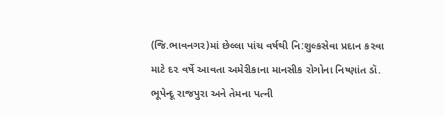(જિ.ભાવનગર)માં છેલ્લા પાંચ વર્ષથી નિ:શુલ્કસેવા પ્રદાન ક૨વા માટે દ૨ વર્ષે આવતા અમેરીકાના માનસીક રોગોના નિષ્ણાંત ડૉ. ભૂપેન્દૂ રાજપુરા અને તેમના પત્ની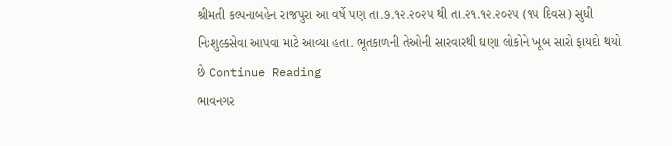શ્રીમતી કલ્પનાબહેન રાજપુરા આ વર્ષે પણ તા.૭.૧૨.૨૦૨૫ થી તા.૨૧.૧૨.૨૦૨૫ (૧૫ દિવસ) સુધી નિઃશુલ્કસેવા આપવા માટે આવ્યા હતા. ભૂતકાળની તેઓની સારવારથી ઘણા લોકોને ખૂબ સારો ફાયદો થયો છે Continue Reading
ભાવનગર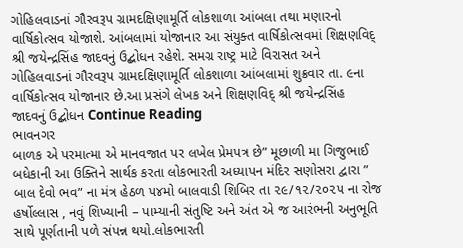ગોહિલવાડનાં ગૌરવરૂપ ગ્રામદક્ષિણામૂર્તિ લોકશાળા આંબલા તથા મણારનો વાર્ષિકોત્સવ યોજાશે. આંબલામાં યોજાનાર આ સંયુક્ત વાર્ષિકોત્સવમાં શિક્ષણવિદ્ શ્રી જયેન્દ્રસિંહ જાદવનું ઉદ્બોધન રહેશે. સમગ્ર રાષ્ટ્ર માટે વિરાસત અને ગોહિલવાડનાં ગૌરવરૂપ ગ્રામદક્ષિણામૂર્તિ લોકશાળા આંબલામાં શુક્રવાર તા. ૯ના વાર્ષિકોત્સવ યોજાનાર છે.આ પ્રસંગે લેખક અને શિક્ષણવિદ્ શ્રી જયેન્દ્રસિંહ જાદવનું ઉદ્બોધન Continue Reading
ભાવનગર
બાળક એ પરમાત્મા એ માનવજાત પર લખેલ પ્રેમપત્ર છે” મૂછાળી મા ગિજુભાઈ બધેકાની આ ઉક્તિને સાર્થક કરતા લોકભારતી અધ્યાપન મંદિર સણોસરા દ્વારા ” બાલ દેવો ભવ” ના મંત્ર હેઠળ ૫૪મો બાલવાડી શિબિર તા ૨૯/૧૨/૨૦૨૫ ના રોજ હર્ષોલ્લાસ , નવું શિખ્યાની – પામ્યાની સંતુષ્ટિ અને અંત એ જ આરંભની અનુભૂતિ સાથે પૂર્ણતાની પળે સંપન્ન થયો.લોકભારતી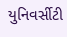યુનિવર્સીટી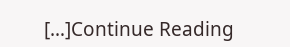[…]Continue Reading